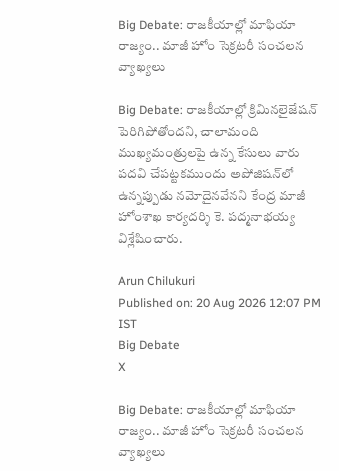Big Debate: రాజకీయాల్లో మాఫియా రాజ్యం.. మాజీ హోం సెక్రటరీ సంచలన వ్యాఖ్యలు

Big Debate: రాజకీయాల్లో క్రిమినలైజేషన్ పెరిగిపోతోందని, చాలామంది ముఖ్యమంత్రులపై ఉన్న కేసులు వారు పదవి చేపట్టకముందు అపోజిషన్‌లో ఉన్నప్పుడు నమోదైనవేనని కేంద్ర మాజీ హోంశాఖ కార్యదర్శి కె. పద్మనాభయ్య విశ్లేషించారు.

Arun Chilukuri
Published on: 20 Aug 2026 12:07 PM IST
Big Debate
X

Big Debate: రాజకీయాల్లో మాఫియా రాజ్యం.. మాజీ హోం సెక్రటరీ సంచలన వ్యాఖ్యలు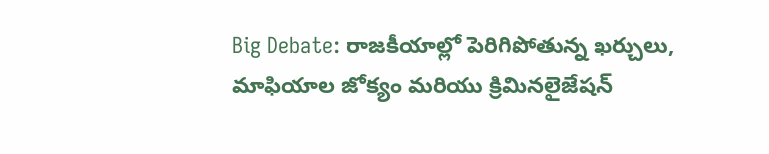Big Debate: రాజకీయాల్లో పెరిగిపోతున్న ఖర్చులు, మాఫియాల జోక్యం మరియు క్రిమినలైజేషన్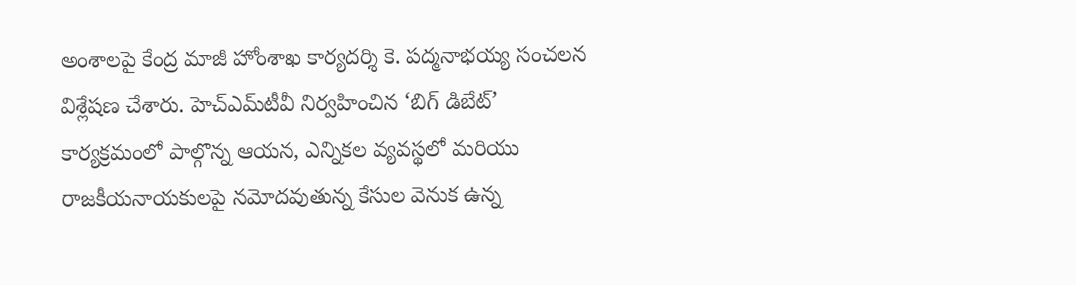అంశాలపై కేంద్ర మాజీ హోంశాఖ కార్యదర్శి కె. పద్మనాభయ్య సంచలన విశ్లేషణ చేశారు. హెచ్‌ఎమ్‌టీవీ నిర్వహించిన ‘బిగ్ డిబేట్’ కార్యక్రమంలో పాల్గొన్న ఆయన, ఎన్నికల వ్యవస్థలో మరియు రాజకీయనాయకులపై నమోదవుతున్న కేసుల వెనుక ఉన్న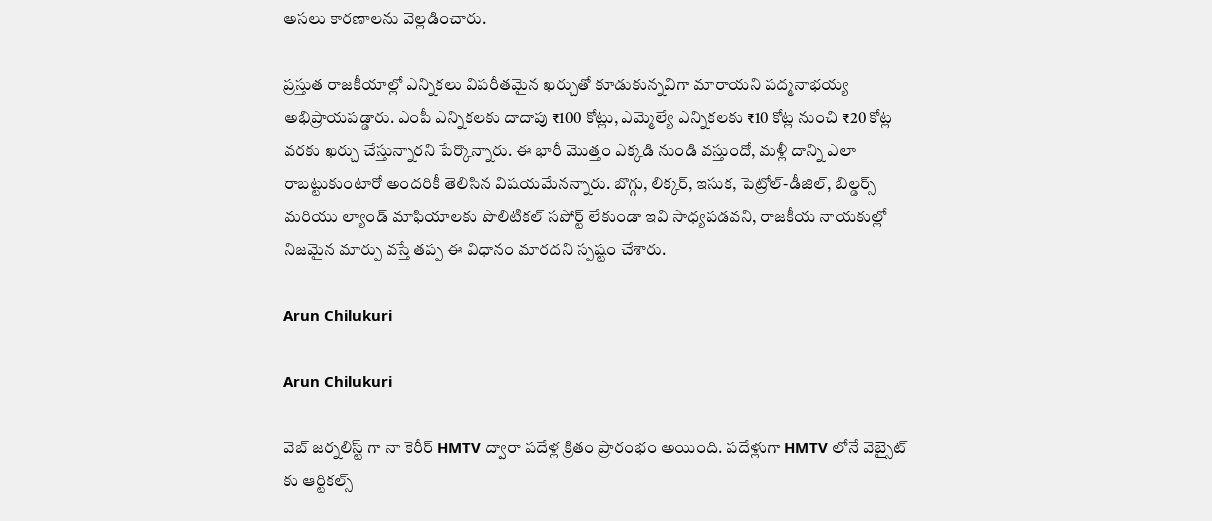అసలు కారణాలను వెల్లడించారు.

ప్రస్తుత రాజకీయాల్లో ఎన్నికలు విపరీతమైన ఖర్చుతో కూడుకున్నవిగా మారాయని పద్మనాభయ్య అభిప్రాయపడ్డారు. ఎంపీ ఎన్నికలకు దాదాపు ₹100 కోట్లు, ఎమ్మెల్యే ఎన్నికలకు ₹10 కోట్ల నుంచి ₹20 కోట్ల వరకు ఖర్చు చేస్తున్నారని పేర్కొన్నారు. ఈ భారీ మొత్తం ఎక్కడి నుండి వస్తుందో, మళ్లీ దాన్ని ఎలా రాబట్టుకుంటారో అందరికీ తెలిసిన విషయమేనన్నారు. బొగ్గు, లిక్కర్, ఇసుక, పెట్రోల్-డీజిల్, బిల్డర్స్ మరియు ల్యాండ్ మాఫియాలకు పొలిటికల్ సపోర్ట్ లేకుండా ఇవి సాధ్యపడవని, రాజకీయ నాయకుల్లో నిజమైన మార్పు వస్తే తప్ప ఈ విధానం మారదని స్పష్టం చేశారు.

Arun Chilukuri

Arun Chilukuri

వెబ్ జర్నలిస్ట్ గా నా కెరీర్ HMTV ద్వారా పదేళ్ల క్రితం ప్రారంభం అయింది. పదేళ్లుగా HMTV లోనే వెబ్సైట్ కు ఆర్టికల్స్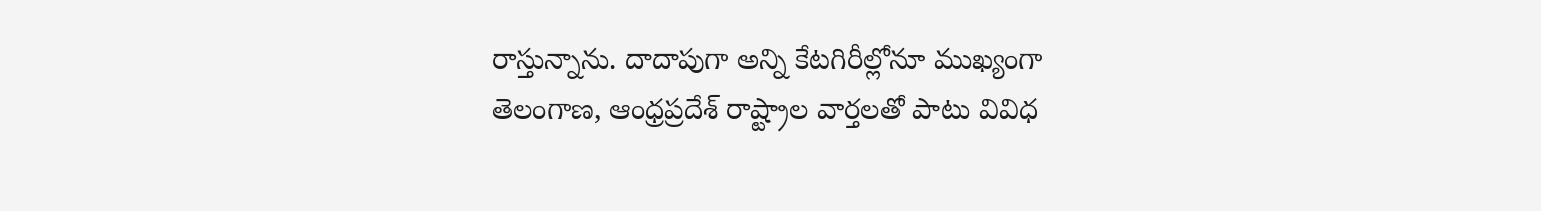రాస్తున్నాను. దాదాపుగా అన్ని కేటగిరీల్లోనూ ముఖ్యంగా తెలంగాణ, ఆంధ్రప్రదేశ్ రాష్ట్రాల వార్తలతో పాటు వివిధ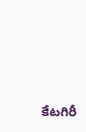కేటగిరీ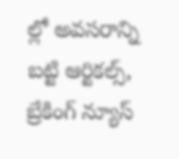ల్లో అవసరాన్ని బట్టి ఆర్టికల్స్, బ్రేకింగ్ న్యూస్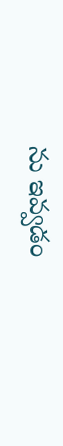ను ఇవ్వడం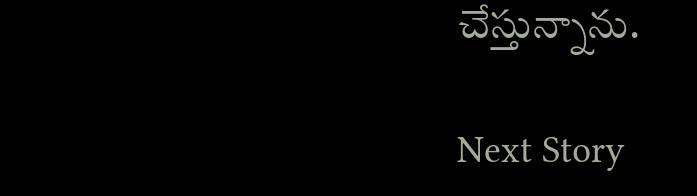చేస్తున్నాను.

Next Story